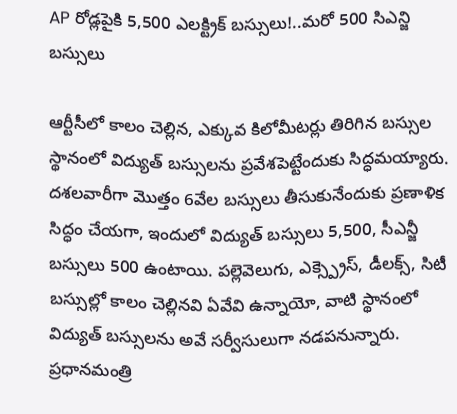AP రోడ్లపైకి 5,500 ఎలక్ట్రిక్ బస్సులు!..మరో 500 సిఎన్జి బస్సులు

ఆర్టీసీలో కాలం చెల్లిన, ఎక్కువ కిలోమీటర్లు తిరిగిన బస్సుల స్థానంలో విద్యుత్ బస్సులను ప్రవేశపెట్టేందుకు సిద్ధమయ్యారు. దశలవారీగా మొత్తం 6వేల బస్సులు తీసుకునేందుకు ప్రణాళిక సిద్ధం చేయగా, ఇందులో విద్యుత్ బస్సులు 5,500, సీఎన్జీ బస్సులు 500 ఉంటాయి. పల్లెవెలుగు, ఎక్స్ప్రెస్, డీలక్స్, సిటీ బస్సుల్లో కాలం చెల్లినవి ఏవేవి ఉన్నాయో, వాటి స్థానంలో విద్యుత్ బస్సులను అవే సర్వీసులుగా నడపనున్నారు. ప్రధానమంత్రి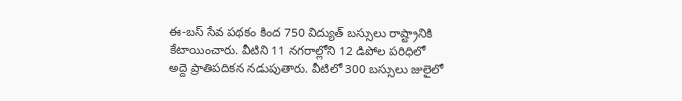ఈ-బస్ సేవ పథకం కింద 750 విద్యుత్ బస్సులు రాష్ట్రానికి కేటాయించారు. వీటిని 11 నగరాల్లోని 12 డిపోల పరిధిలో అద్దె ప్రాతిపదికన నడుపుతారు. వీటిలో 300 బస్సులు జులైలో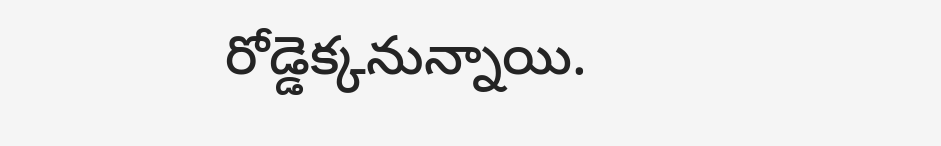రోడ్డెక్కనున్నాయి.